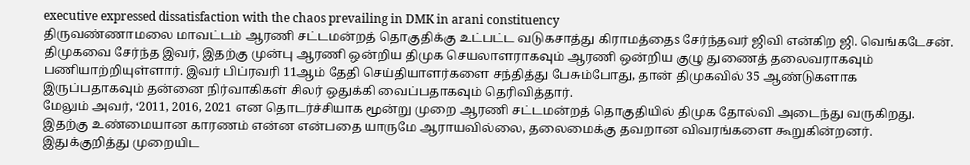executive expressed dissatisfaction with the chaos prevailing in DMK in arani constituency
திருவண்ணாமலை மாவட்டம் ஆரணி சட்டமன்றத் தொகுதிக்கு உட்பட்ட வடுகசாத்து கிராமத்தைs சேர்ந்தவர் ஜிவி என்கிற ஜி. வெங்கடேசன். திமுகவை சேர்ந்த இவர், இதற்கு முன்பு ஆரணி ஒன்றிய திமுக செயலாளராகவும் ஆரணி ஒன்றிய குழு துணைத் தலைவராகவும் பணியாற்றியுள்ளார். இவர் பிப்ரவரி 11ஆம் தேதி செய்தியாளர்களை சந்தித்து பேசும்போது, தான் திமுகவில் 35 ஆண்டுகளாக இருப்பதாகவும் தன்னை நிர்வாகிகள் சிலர் ஒதுக்கி வைப்பதாகவும் தெரிவித்தார்.
மேலும் அவர், ‘2011, 2016, 2021 என தொடர்ச்சியாக மூன்று முறை ஆரணி சட்டமன்றத் தொகுதியில் திமுக தோல்வி அடைந்து வருகிறது. இதற்கு உண்மையான காரணம் என்ன என்பதை யாருமே ஆராயவில்லை, தலைமைக்கு தவறான விவரங்களை கூறுகின்றனர். இதுக்குறித்து முறையிட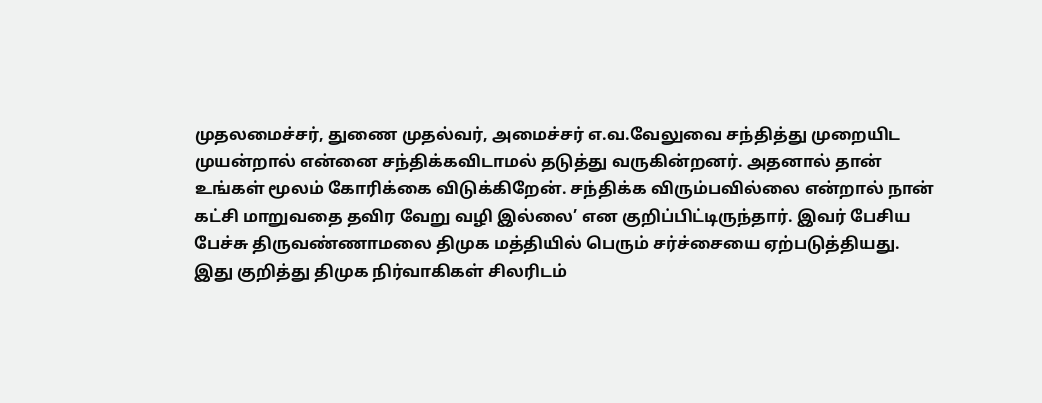முதலமைச்சர், துணை முதல்வர், அமைச்சர் எ.வ.வேலுவை சந்தித்து முறையிட முயன்றால் என்னை சந்திக்கவிடாமல் தடுத்து வருகின்றனர். அதனால் தான் உங்கள் மூலம் கோரிக்கை விடுக்கிறேன். சந்திக்க விரும்பவில்லை என்றால் நான் கட்சி மாறுவதை தவிர வேறு வழி இல்லை’ என குறிப்பிட்டிருந்தார். இவர் பேசிய பேச்சு திருவண்ணாமலை திமுக மத்தியில் பெரும் சர்ச்சையை ஏற்படுத்தியது.
இது குறித்து திமுக நிர்வாகிகள் சிலரிடம்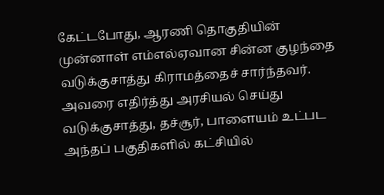கேட்டபோது, ஆரணி தொகுதியின் முன்னாள் எம்எல்ஏவான சின்ன குழந்தை வடுக்குசாத்து கிராமத்தைச் சார்ந்தவர். அவரை எதிர்த்து அரசியல் செய்து வடுக்குசாத்து, தச்சூர், பாளையம் உட்பட அந்தப் பகுதிகளில் கட்சியில்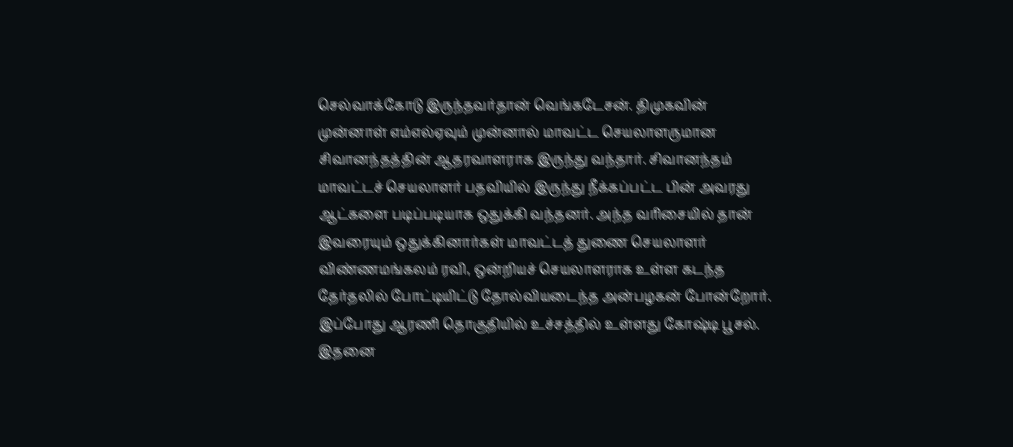செல்வாக்கோடு இருந்தவர்தான் வெங்கடேசன். திமுகவின் முன்னாள் எம்எல்ஏவும் முன்னால் மாவட்ட செயலாளருமான சிவானந்தத்தின் ஆதரவாளராக இருந்து வந்தார். சிவானந்தம் மாவட்டச் செயலாளர் பதவியில் இருந்து நீக்கப்பட்ட பின் அவரது ஆட்களை படிப்படியாக ஒதுக்கி வந்தனர். அந்த வரிசையில் தான் இவரையும் ஒதுக்கினார்கள் மாவட்டத் துணை செயலாளர் விண்ணமங்கலம் ரவி, ஒன்றியச் செயலாளராக உள்ள கடந்த தேர்தலில் போட்டியிட்டு தோல்வியடைந்த அன்பழகன் போன்றோர்.
இப்போது ஆரணி தொகுதியில் உச்சத்தில் உள்ளது கோஷ்டி பூசல். இதனை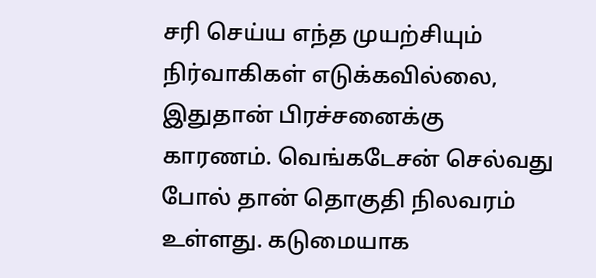சரி செய்ய எந்த முயற்சியும் நிர்வாகிகள் எடுக்கவில்லை, இதுதான் பிரச்சனைக்கு காரணம். வெங்கடேசன் செல்வது போல் தான் தொகுதி நிலவரம் உள்ளது. கடுமையாக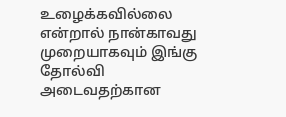உழைக்கவில்லை என்றால் நான்காவது முறையாகவும் இங்கு தோல்வி அடைவதற்கான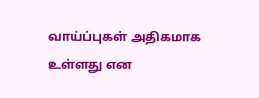வாய்ப்புகள் அதிகமாக உள்ளது என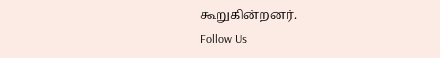கூறுகின்றனர்.
Follow Us